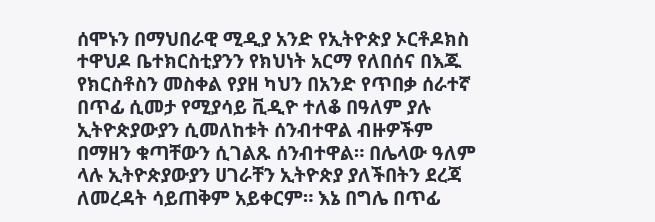ሰሞኑን በማህበራዊ ሚዲያ አንድ የኢትዮጵያ ኦርቶዶክስ ተዋህዶ ቤተክርስቲያንን የክህነት አርማ የለበሰና በእጁ የክርስቶስን መስቀል የያዘ ካህን በአንድ የጥበቃ ሰራተኛ በጥፊ ሲመታ የሚያሳይ ቪዲዮ ተለቆ በዓለም ያሉ ኢትዮጵያውያን ሲመለከቱት ሰንብተዋል ብዙዎችም በማዘን ቁጣቸውን ሲገልጹ ሰንብተዋል። በሌላው ዓለም ላሉ ኢትዮጵያውያን ሀገራቸን ኢትዮጵያ ያለችበትን ደረጃ ለመረዳት ሳይጠቅም አይቀርም። እኔ በግሌ በጥፊ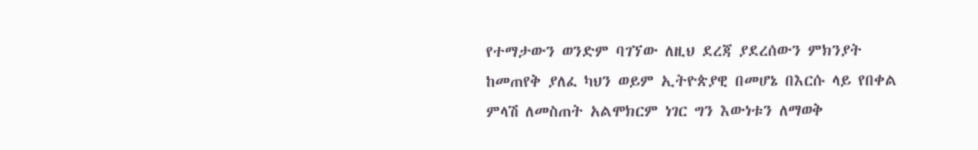የተማታውን ወንድም ባገኘው ለዚህ ደረጃ ያደረሰውን ምክንያት ከመጠየቅ ያለፈ ካህን ወይም ኢትዮጵያዊ በመሆኔ በእርሱ ላይ የበቀል ምላሽ ለመስጠት አልሞክርም ነገር ግን እውነቱን ለማወቅ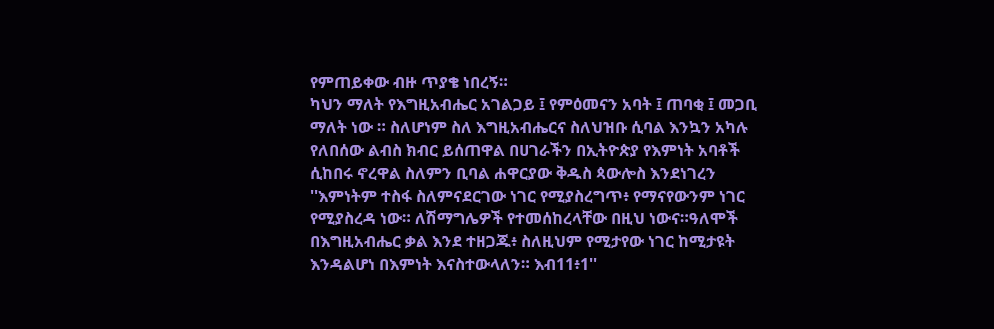የምጠይቀው ብዙ ጥያቄ ነበረኝ።
ካህን ማለት የእግዚአብሔር አገልጋይ ፤ የምዕመናን አባት ፤ ጠባቂ ፤ መጋቢ ማለት ነው ። ስለሆነም ስለ እግዚአብሔርና ስለህዝቡ ሲባል እንኳን አካሉ የለበሰው ልብስ ክብር ይሰጠዋል በሀገራችን በኢትዮጵያ የእምነት አባቶች ሲከበሩ ኖረዋል ስለምን ቢባል ሐዋርያው ቅዱስ ጳውሎስ እንደነገረን ''እምነትም ተስፋ ስለምናደርገው ነገር የሚያስረግጥ፥ የማናየውንም ነገር የሚያስረዳ ነው። ለሽማግሌዎች የተመሰከረላቸው በዚህ ነውና።ዓለሞች በእግዚአብሔር ቃል እንደ ተዘጋጁ፥ ስለዚህም የሚታየው ነገር ከሚታዩት እንዳልሆነ በእምነት እናስተውላለን። እብ11፥1''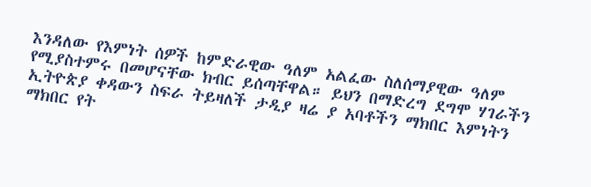እንዳለው የእምነት ሰዎች ከምድራዊው ዓለም አልፈው ስለሰማያዊው ዓለም የሚያስተምሩ በመሆናቸው ክብር ይሰጣቸዋል። ይህን በማድረግ ደግሞ ሃገራችን ኢትዮጵያ ቀዳውን ስፍራ ትይዛለች ታዲያ ዛሬ ያ አባቶችን ማክበር እምነትን ማክበር የት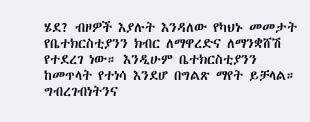ሄደ? ብዞዎች እያሉት እንዳለው የካህኑ መመታት የቤተክርስቲያንን ክብር ለማዋረድና ለማንቋሸሽ የተደረገ ነው። እንዲሁም ቤተክርስቲያንን ከመጥላት የተነሳ እንደሆ በግልጽ ማየት ይቻላል። ግብረገብነትንና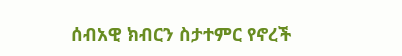ሰብአዊ ክብርን ስታተምር የኖረች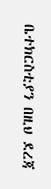ቤተክርስቲያን በዚህ ደረጃ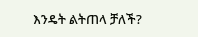እንዴት ልትጠላ ቻለች?